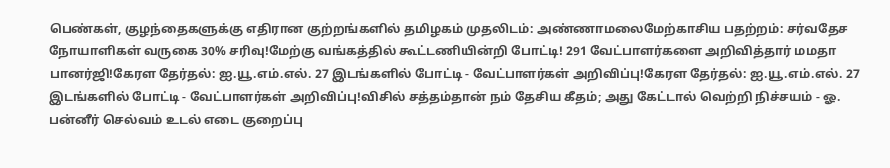பெண்கள், குழந்தைகளுக்கு எதிரான குற்றங்களில் தமிழகம் முதலிடம்: அண்ணாமலைமேற்காசிய பதற்றம்: சர்வதேச நோயாளிகள் வருகை 30% சரிவு!மேற்கு வங்கத்தில் கூட்டணியின்றி போட்டி! 291 வேட்பாளர்களை அறிவித்தார் மமதா பானர்ஜி!கேரள தேர்தல்: ஐ.யூ.எம்.எல். 27 இடங்களில் போட்டி - வேட்பாளர்கள் அறிவிப்பு!கேரள தேர்தல்: ஐ.யூ.எம்.எல். 27 இடங்களில் போட்டி - வேட்பாளர்கள் அறிவிப்பு!விசில் சத்தம்தான் நம் தேசிய கீதம்; அது கேட்டால் வெற்றி நிச்சயம் - ஓ. பன்னீர் செல்வம் உடல் எடை குறைப்பு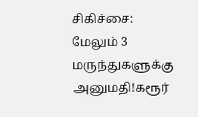சிகிச்சை: மேலும் 3 மருந்துகளுக்கு அனுமதி!கரூர்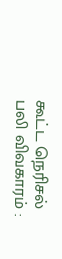கூட்ட நெரிசல் பலி விவகாரம் :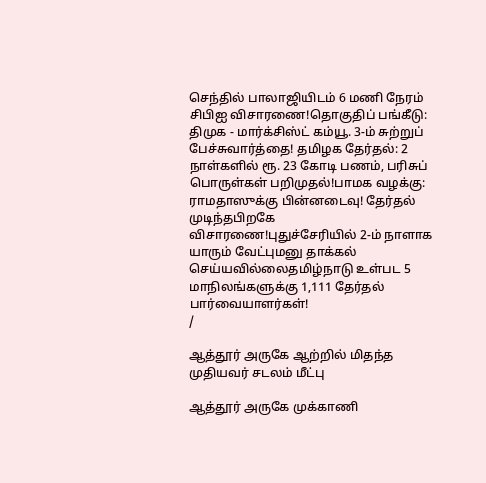செந்தில் பாலாஜியிடம் 6 மணி நேரம் சிபிஐ விசாரணை!தொகுதிப் பங்கீடு: திமுக - மார்க்சிஸ்ட் கம்யூ. 3-ம் சுற்றுப் பேச்சுவார்த்தை! தமிழக தேர்தல்: 2 நாள்களில் ரூ. 23 கோடி பணம், பரிசுப் பொருள்கள் பறிமுதல்!பாமக வழக்கு: ராமதாஸுக்கு பின்னடைவு! தேர்தல் முடிந்தபிறகே விசாரணை!புதுச்சேரியில் 2-ம் நாளாக யாரும் வேட்புமனு தாக்கல் செய்யவில்லைதமிழ்நாடு உள்பட 5 மாநிலங்களுக்கு 1,111 தேர்தல் பார்வையாளர்கள்!
/

ஆத்தூர் அருகே ஆற்றில் மிதந்த முதியவர் சடலம் மீட்பு

ஆத்தூர் அருகே முக்காணி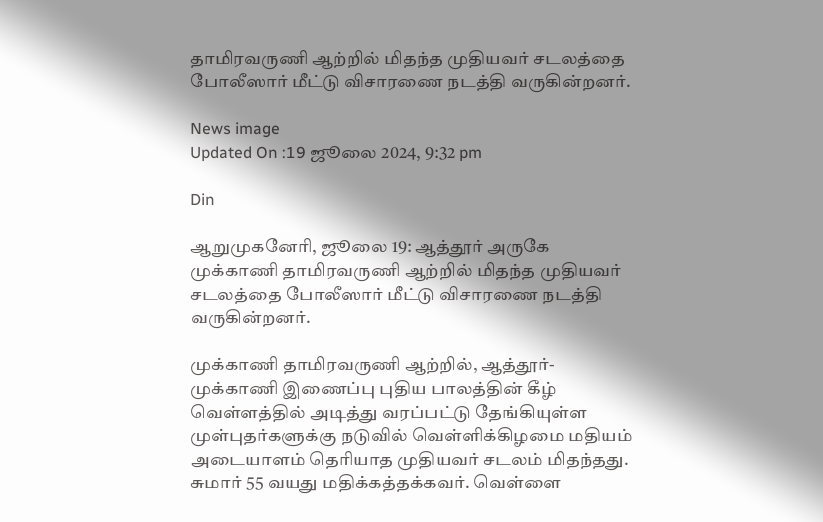தாமிரவருணி ஆற்றில் மிதந்த முதியவர் சடலத்தை போலீஸார் மீட்டு விசாரணை நடத்தி வருகின்றனர்.

News image
Updated On :19 ஜூலை 2024, 9:32 pm

Din

ஆறுமுகனேரி, ஜூலை 19: ஆத்தூர் அருகே முக்காணி தாமிரவருணி ஆற்றில் மிதந்த முதியவர் சடலத்தை போலீஸார் மீட்டு விசாரணை நடத்தி வருகின்றனர்.

முக்காணி தாமிரவருணி ஆற்றில், ஆத்தூர்-முக்காணி இணைப்பு புதிய பாலத்தின் கீழ் வெள்ளத்தில் அடித்து வரப்பட்டு தேங்கியுள்ள முள்புதர்களுக்கு நடுவில் வெள்ளிக்கிழமை மதியம் அடையாளம் தெரியாத முதியவர் சடலம் மிதந்தது. சுமார் 55 வயது மதிக்கத்தக்கவர். வெள்ளை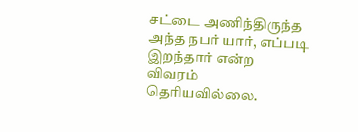சட்டை அணிந்திருந்த அந்த நபர் யார், எப்படி இறந்தார் என்ற விவரம் தெரியவில்லை.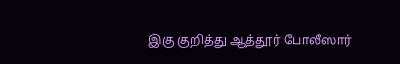இகு குறித்து ஆத்தூர் போலீஸார்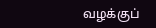வழக்குப்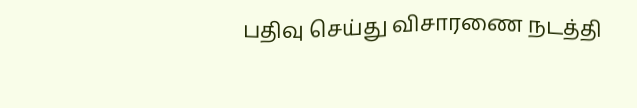பதிவு செய்து விசாரணை நடத்தி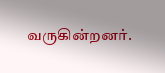வருகின்றனர்.